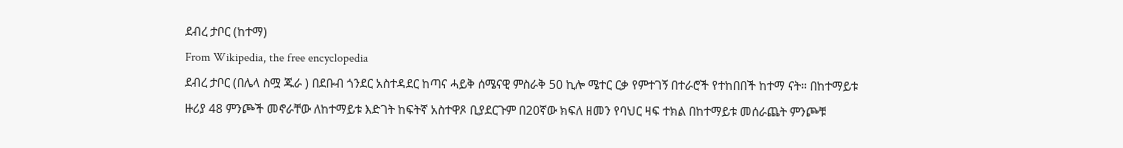ደብረ ታቦር (ከተማ)
From Wikipedia, the free encyclopedia
ደብረ ታቦር (በሌላ ስሟ ጁራ ) በደቡብ ጎንደር አስተዳደር ከጣና ሓይቅ ሰሜናዊ ምስራቅ 50 ኪሎ ሜተር ርቃ የምተገኝ በተራሮች የተከበበች ከተማ ናት። በከተማይቱ ዙሪያ 48 ምንጮች መኖራቸው ለከተማይቱ እድገት ከፍትኛ አስተዋጾ ቢያደርጉም በ20ኛው ክፍለ ዘመን የባህር ዛፍ ተክል በከተማይቱ መሰራጨት ምንጮቹ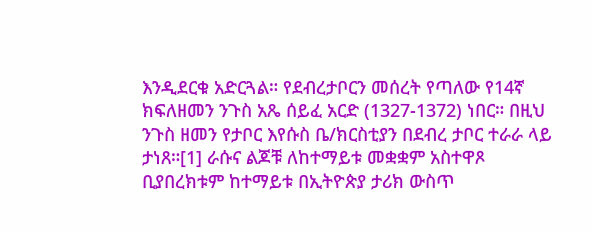እንዲደርቁ አድርጓል። የደብረታቦርን መሰረት የጣለው የ14ኛ ክፍለዘመን ንጉስ አጼ ሰይፈ አርድ (1327-1372) ነበር። በዚህ ንጉስ ዘመን የታቦር እየሱስ ቤ/ክርስቲያን በደብረ ታቦር ተራራ ላይ ታነጸ።[1] ራሱና ልጆቹ ለከተማይቱ መቋቋም አስተዋጾ ቢያበረክቱም ከተማይቱ በኢትዮጵያ ታሪክ ውስጥ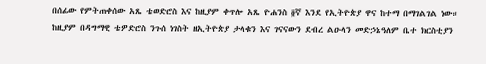በሰፊው የምትጠቀሰው አጼ ቴወድሮስ እና ከዚያም ቀጥሎ አጼ ዮሐንስ ፬ኛ እንደ የኢትዮጵያ ዋና ከተማ በማገልገል ነው። ከዚያም በዳግማዊ ቴዎድሮስ ንጉሰ ነገስት ዘኢትዮጵያ ታላቁን እና ገናናውን ደብረ ልዑላን መድኃኔዓለም ቤተ ክርስቲያን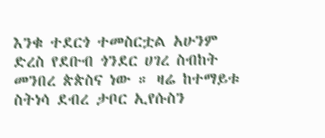እንቁ ተደርጎ ተመስርቷል አሁንም ድረስ የደቡብ ጎንደር ሀገረ ስብከት መንበረ ጵጵስና ነው ። ዛሬ ከተማይቱ ስትነሳ ደብረ ታቦር ኢየሱስን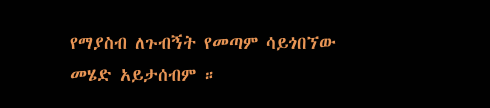የማያስብ ለጉብኝት የመጣም ሳይጎበኘው መሄድ አይታሰብም ።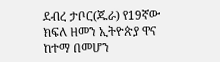ደብረ ታቦር(ጁራ) የ19ኛው ክፍለ ዘመን ኢትዮጵያ ዋና ከተማ በመሆን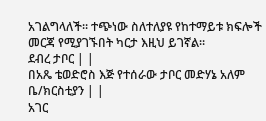አገልግላለች። ተጭነው ስለተለያዩ የከተማይቱ ክፍሎች መርጃ የሚያገኙበት ካርታ እዚህ ይገኛል።
ደብረ ታቦር | |
በአጼ ቴወድሮስ እጅ የተሰራው ታቦር መድሃኔ አለም ቤ/ክርስቲያን | |
አገር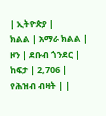| ኢትዮጵያ |
ክልል | አማራ ክልል |
ዞን | ደቡብ ጎንደር |
ከፍታ | 2,706 |
የሕዝብ ብዛት | |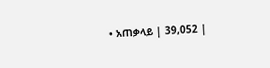• አጠቃላይ | 39,052 |